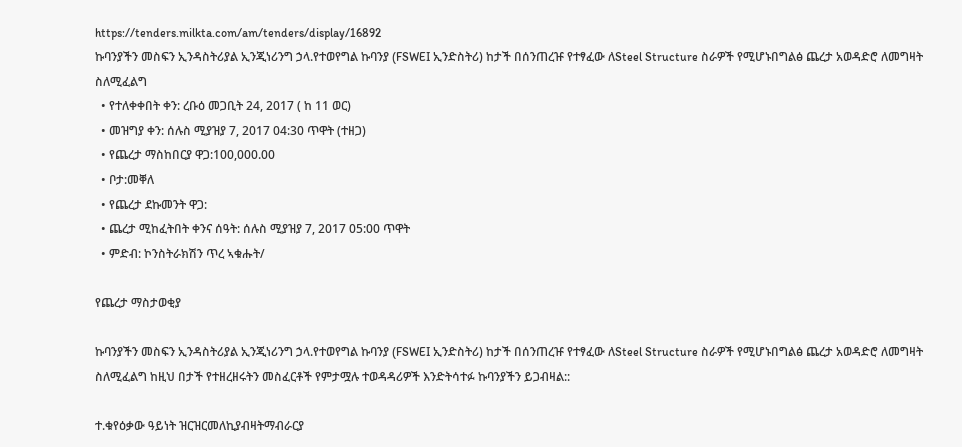https://tenders.milkta.com/am/tenders/display/16892
ኩባንያችን መስፍን ኢንዳስትሪያል ኢንጂነሪንግ ኃላ.የተወየግል ኩባንያ (FSWEI ኢንድስትሪ) ከታች በሰንጠረዡ የተፃፈው ለSteel Structure ስራዎች የሚሆኑበግልፅ ጨረታ አወዳድሮ ለመግዛት ስለሚፈልግ
  • የተለቀቀበት ቀን: ረቡዕ መጋቢት 24, 2017 ( ከ 11 ወር)
  • መዝግያ ቀን: ሰሉስ ሚያዝያ 7, 2017 04:30 ጥዋት (ተዘጋ)
  • የጨረታ ማስከበርያ ዋጋ:100,000.00
  • ቦታ:መቐለ
  • የጨረታ ደኩመንት ዋጋ:
  • ጨረታ ሚከፈትበት ቀንና ሰዓት: ሰሉስ ሚያዝያ 7, 2017 05:00 ጥዋት
  • ምድብ: ኮንስትራክሽን ጥረ ኣቁሑት/

የጨረታ ማስታወቂያ

ኩባንያችን መስፍን ኢንዳስትሪያል ኢንጂነሪንግ ኃላ.የተወየግል ኩባንያ (FSWEI ኢንድስትሪ) ከታች በሰንጠረዡ የተፃፈው ለSteel Structure ስራዎች የሚሆኑበግልፅ ጨረታ አወዳድሮ ለመግዛት ስለሚፈልግ ከዚህ በታች የተዘረዘሩትን መስፈርቶች የምታሟሉ ተወዳዳሪዎች እንድትሳተፉ ኩባንያችን ይጋብዛል::

ተ.ቁየዕቃው ዓይነት ዝርዝርመለኪያብዛትማብራርያ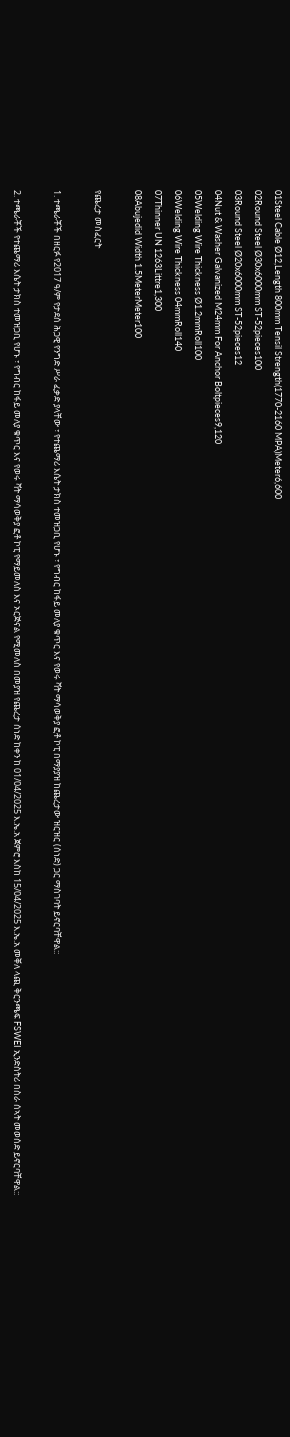01Steel Cable Ø12,Length 800mm Tensil Strength(1770-2160 MPA)Meter6,600
02Round Steel Ø30x6000mm ST-52pieces100
03Round Steel Ø20x6000mm ST-52pieces12
04Nut & Washer Galvanized M24mm For Anchor Boltpieces9,120
05Welding Wire Thickness Ø1.2mmRoll100
06Welding Wire Thickness 04mmRoll140
07Thinner UN 1263Littre1,300
08Abujedid Width 1.5MeterMeter100

የጨረታ መስፈርት

1. ተጫራቾች በዘርፉ የ2017 ዓ/ም የታደሰ ሕጋዊ የንግድ ሥራ ፈቃድ ያላቸው ፣ የተጨማሪ እሴት ታክስ ተመዝጋቢ የሆኑ ፣ የግብር ከፋይ መለያ ቁጥር እና የወሩ ቫት ማሳወቅያ ፎቶ ኮፒ በማያያዝ ከጨረታው ዝርዝር (ሰነድ) ጋር ማስገባት ይኖርባቸዋል::

2. ተጫራቾች የተጨማሪ እሴት ታክስ ተመዝጋቢ የሆኑ ፣ የግብር ከፋይ መለያ ቁጥር እና የወሩ ቫት ማሳወቅያ ፎቶ ኮፒ የማይመለስ እና ኦርጅናል የሚመለስ በመያዝ የጨረታ ሰነድ ከቀን ከ 01/04/2025 እ.ኤ.አ ጀምሮ እስከ 15/04/2025 እ.ኤ.አ መቐለ ላጪ ቅርንጫፍ FSWEI ኢንድስትሪ በስራ ሰኣት መወሰድ ይኖርባቸዋል::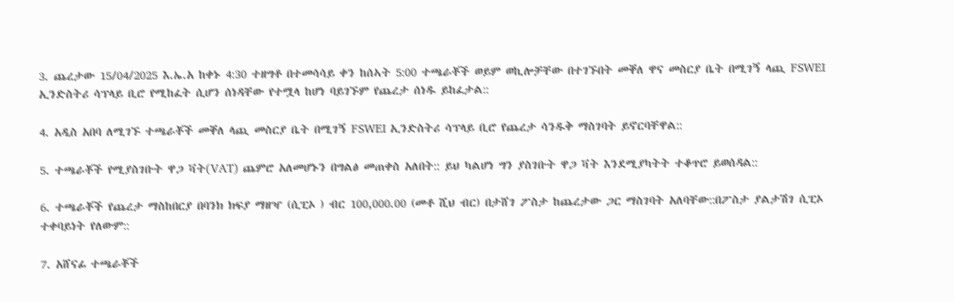3. ጨረታው 15/04/2025 እ.ኤ.አ ከቀኑ 4:30 ተዘግቶ በተመሳሳይ ቀን ከሰኣት 5:00 ተጫራቾች ወይም ወኪሎቻቸው በተገኙበት መቐለ ዋና መስርያ ቤት በሚገኝ ላጪ FSWEI ኢንድስትሪ ሳፕላይ ቢሮ የሚከፈት ሲሆን ሰነዳቸው የተሟላ ከሆነ ባይገኙም የጨረታ ሰነዱ ይከፈታል::

4. አዲስ አበባ ለሚገኙ ተጫራቾች መቐለ ላጪ መስርያ ቤት በሚገኝ FSWEI ኢንድስትሪ ሳፕላይ ቢሮ የጨረታ ሳንዱቅ ማስገባት ይኖርባቸዋል::

5. ተጫራቾች የሚያስገቡት ዋጋ ቫት(VAT) ጨምሮ አለመሆኑን በግልፅ መጠቀስ አለበት:: ይህ ካልሆነ ግን ያስገቡት ዋጋ ቫት እንደሚያካትት ተቆጥሮ ይወሰዳል::

6. ተጫራቾች የጨረታ ማስከበርያ በባንክ ክፍያ ማዘዣ (ሲፒኦ ) ብር 100,000.00 (መቶ ሺህ ብር) በታሸገ ፖስታ ከጨረታው ጋር ማስገባት አለባቸው::በፖስታ ያልታሽገ ሲፒኦ ተቀባይነት የለውም::

7. አሸናፊ ተጫራቾች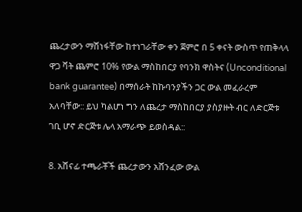ጨረታውን ማሸነፋቸው ከተነገራቸው ቀን ጀምሮ በ 5 ቀናት ውስጥ የጠቅላላ ዋጋ ቫት ጨምሮ 10% የውል ማስከበርያ የባንክ ዋስትና (Unconditional bank guarantee) በማሰራት ከኩባንያችን ጋር ውል መፈራረም አለባቸው:: ይህ ካልሆነ ግን ለጨረታ ማስከበርያ ያስያዙት ብር ለድርጅቱ ገቢ ሆኖ ድርጅቱ ሌላ አማራጭ ይወስዳል::

8. አሸናፊ ተጫራቾች ጨረታውን አሸንፈው ውል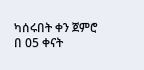ካሰሩበት ቀን ጀምሮ በ 05 ቀናት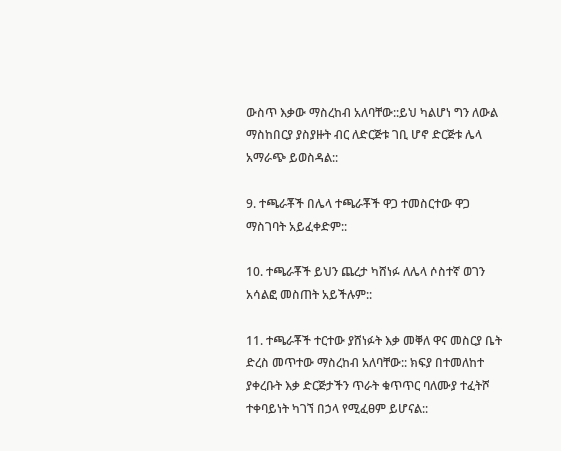ውስጥ እቃው ማስረከብ አለባቸው::ይህ ካልሆነ ግን ለውል ማስከበርያ ያስያዙት ብር ለድርጅቱ ገቢ ሆኖ ድርጅቱ ሌላ አማራጭ ይወስዳል::

9. ተጫራቾች በሌላ ተጫራቾች ዋጋ ተመስርተው ዋጋ ማስገባት አይፈቀድም::

10. ተጫራቾች ይህን ጨረታ ካሸነፉ ለሌላ ሶስተኛ ወገን አሳልፎ መስጠት አይችሉም::

11. ተጫራቾች ተርተው ያሸነፉት እቃ መቐለ ዋና መስርያ ቤት ድረስ መጥተው ማስረከብ አለባቸው:: ክፍያ በተመለከተ ያቀረቡት እቃ ድርጅታችን ጥራት ቁጥጥር ባለሙያ ተፈትሾ ተቀባይነት ካገኘ በኃላ የሚፈፀም ይሆናል::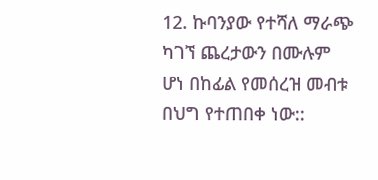12. ኩባንያው የተሻለ ማራጭ ካገኘ ጨረታውን በሙሉም ሆነ በከፊል የመሰረዝ መብቱ በህግ የተጠበቀ ነው::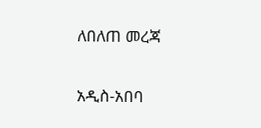ለበለጠ መረጃ

አዲስ-አበባ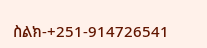ስልክ-+251-914726541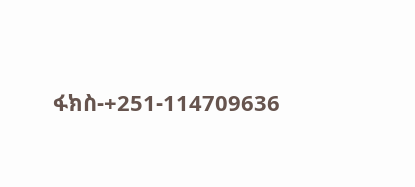ፋክስ-+251-114709636